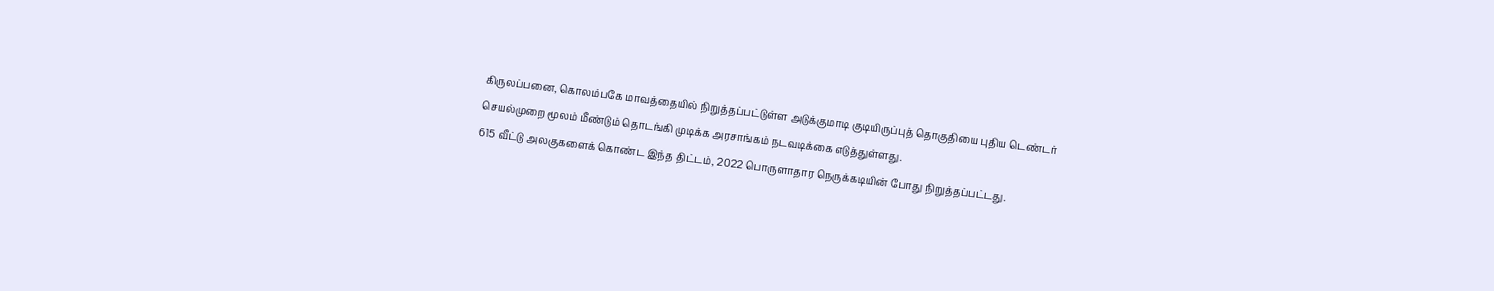கிருலப்பனை, கொலம்பகே மாவத்தையில் நிறுத்தப்பட்டுள்ள அடுக்குமாடி குடியிருப்புத் தொகுதியை புதிய டெண்டர் செயல்முறை மூலம் மீண்டும் தொடங்கி முடிக்க அரசாங்கம் நடவடிக்கை எடுத்துள்ளது.
615 வீட்டு அலகுகளைக் கொண்ட இந்த திட்டம், 2022 பொருளாதார நெருக்கடியின் போது நிறுத்தப்பட்டது.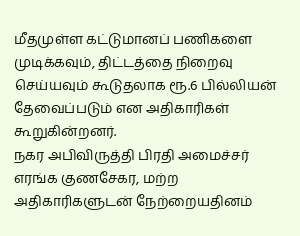மீதமுள்ள கட்டுமானப் பணிகளை முடிக்கவும், திட்டத்தை நிறைவு செய்யவும் கூடுதலாக ரூ.6 பில்லியன் தேவைப்படும் என அதிகாரிகள் கூறுகின்றனர்.
நகர அபிவிருத்தி பிரதி அமைச்சர் எரங்க குணசேகர, மற்ற அதிகாரிகளுடன் நேற்றையதினம்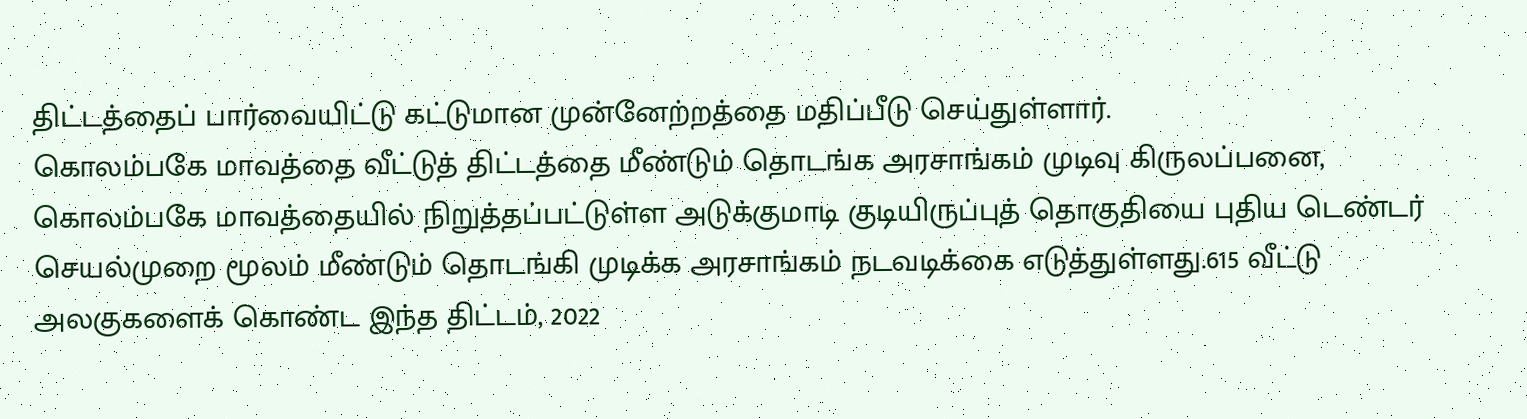திட்டத்தைப் பார்வையிட்டு கட்டுமான முன்னேற்றத்தை மதிப்பீடு செய்துள்ளார்.
கொலம்பகே மாவத்தை வீட்டுத் திட்டத்தை மீண்டும் தொடங்க அரசாங்கம் முடிவு கிருலப்பனை, கொலம்பகே மாவத்தையில் நிறுத்தப்பட்டுள்ள அடுக்குமாடி குடியிருப்புத் தொகுதியை புதிய டெண்டர் செயல்முறை மூலம் மீண்டும் தொடங்கி முடிக்க அரசாங்கம் நடவடிக்கை எடுத்துள்ளது.615 வீட்டு அலகுகளைக் கொண்ட இந்த திட்டம், 2022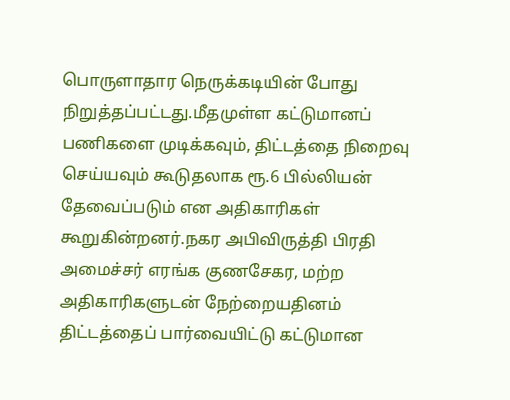பொருளாதார நெருக்கடியின் போது நிறுத்தப்பட்டது.மீதமுள்ள கட்டுமானப் பணிகளை முடிக்கவும், திட்டத்தை நிறைவு செய்யவும் கூடுதலாக ரூ.6 பில்லியன் தேவைப்படும் என அதிகாரிகள் கூறுகின்றனர்.நகர அபிவிருத்தி பிரதி அமைச்சர் எரங்க குணசேகர, மற்ற அதிகாரிகளுடன் நேற்றையதினம் திட்டத்தைப் பார்வையிட்டு கட்டுமான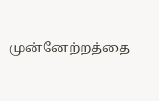முன்னேற்றத்தை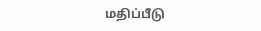மதிப்பீடு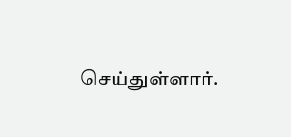செய்துள்ளார்.